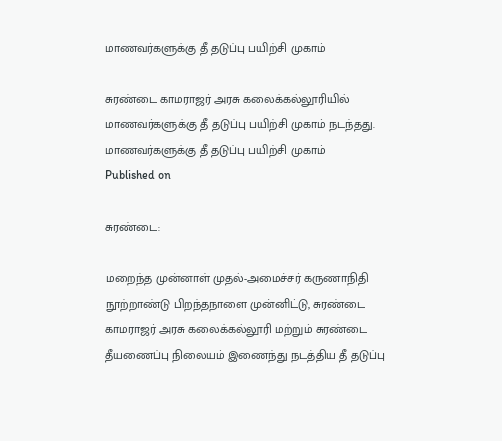மாணவர்களுக்கு தீ தடுப்பு பயிற்சி முகாம்

சுரண்டை காமராஜர் அரசு கலைக்கல்லூரியில் மாணவர்களுக்கு தீ தடுப்பு பயிற்சி முகாம் நடந்தது.
மாணவர்களுக்கு தீ தடுப்பு பயிற்சி முகாம்
Published on

சுரண்டை:

மறைந்த முன்னாள் முதல்-அமைச்சர் கருணாநிதி நூற்றாண்டு பிறந்தநாளை முன்னிட்டு, சுரண்டை காமராஜர் அரசு கலைக்கல்லூரி மற்றும் சுரண்டை தீயணைப்பு நிலையம் இணைந்து நடத்திய தீ தடுப்பு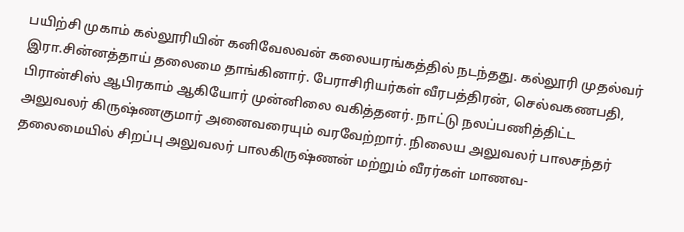பயிற்சி முகாம் கல்லூரியின் கனிவேலவன் கலையரங்கத்தில் நடந்தது. கல்லூரி முதல்வர் இரா.சின்னத்தாய் தலைமை தாங்கினார். பேராசிரியர்கள் வீரபத்திரன், செல்வகணபதி, பிரான்சிஸ் ஆபிரகாம் ஆகியோர் முன்னிலை வகித்தனர். நாட்டு நலப்பணித்திட்ட அலுவலர் கிருஷ்ணகுமார் அனைவரையும் வரவேற்றார். நிலைய அலுவலர் பாலசந்தர் தலைமையில் சிறப்பு அலுவலர் பாலகிருஷ்ணன் மற்றும் வீரர்கள் மாணவ-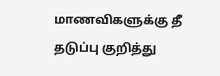மாணவிகளுக்கு தீ தடுப்பு குறித்து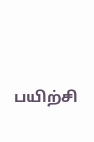பயிற்சி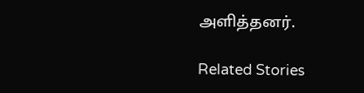அளித்தனர்.

Related Stories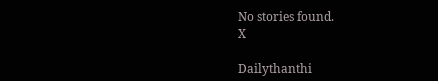No stories found.
X

Dailythanthi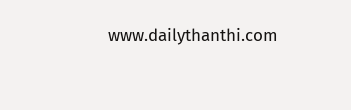www.dailythanthi.com